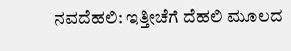ನವದೆಹಲಿ: ಇತ್ತೀಚೆಗೆ ದೆಹಲಿ ಮೂಲದ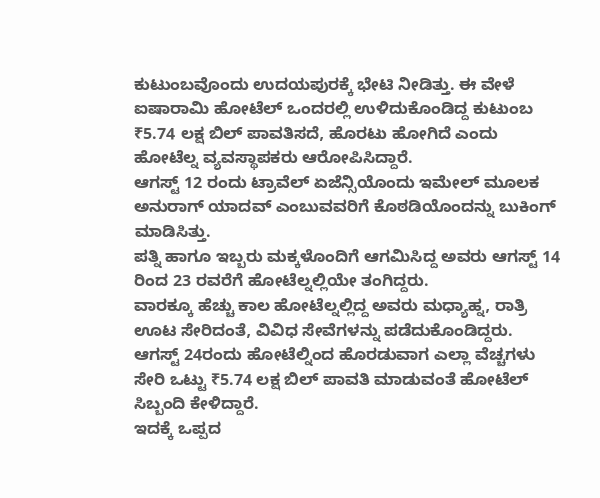ಕುಟುಂಬವೊಂದು ಉದಯಪುರಕ್ಕೆ ಭೇಟಿ ನೀಡಿತ್ತು. ಈ ವೇಳೆ ಐಷಾರಾಮಿ ಹೋಟೆಲ್ ಒಂದರಲ್ಲಿ ಉಳಿದುಕೊಂಡಿದ್ದ ಕುಟುಂಬ ₹5.74 ಲಕ್ಷ ಬಿಲ್ ಪಾವತಿಸದೆ, ಹೊರಟು ಹೋಗಿದೆ ಎಂದು ಹೋಟೆಲ್ನ ವ್ಯವಸ್ಥಾಪಕರು ಆರೋಪಿಸಿದ್ದಾರೆ.
ಆಗಸ್ಟ್ 12 ರಂದು ಟ್ರಾವೆಲ್ ಏಜೆನ್ಸಿಯೊಂದು ಇಮೇಲ್ ಮೂಲಕ ಅನುರಾಗ್ ಯಾದವ್ ಎಂಬುವವರಿಗೆ ಕೊಠಡಿಯೊಂದನ್ನು ಬುಕಿಂಗ್ ಮಾಡಿಸಿತ್ತು.
ಪತ್ನಿ ಹಾಗೂ ಇಬ್ಬರು ಮಕ್ಕಳೊಂದಿಗೆ ಆಗಮಿಸಿದ್ದ ಅವರು ಆಗಸ್ಟ್ 14 ರಿಂದ 23 ರವರೆಗೆ ಹೋಟೆಲ್ನಲ್ಲಿಯೇ ತಂಗಿದ್ದರು.
ವಾರಕ್ಕೂ ಹೆಚ್ಚು ಕಾಲ ಹೋಟೆಲ್ನಲ್ಲಿದ್ದ ಅವರು ಮಧ್ಯಾಹ್ನ, ರಾತ್ರಿ ಊಟ ಸೇರಿದಂತೆ, ವಿವಿಧ ಸೇವೆಗಳನ್ನು ಪಡೆದುಕೊಂಡಿದ್ದರು. ಆಗಸ್ಟ್ 24ರಂದು ಹೋಟೆಲ್ನಿಂದ ಹೊರಡುವಾಗ ಎಲ್ಲಾ ವೆಚ್ಚಗಳು ಸೇರಿ ಒಟ್ಟು ₹5.74 ಲಕ್ಷ ಬಿಲ್ ಪಾವತಿ ಮಾಡುವಂತೆ ಹೋಟೆಲ್ ಸಿಬ್ಬಂದಿ ಕೇಳಿದ್ದಾರೆ.
ಇದಕ್ಕೆ ಒಪ್ಪದ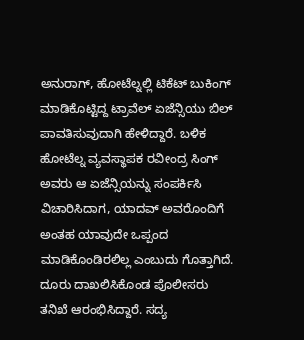ಅನುರಾಗ್, ಹೋಟೆಲ್ನಲ್ಲಿ ಟಿಕೆಟ್ ಬುಕಿಂಗ್ ಮಾಡಿಕೊಟ್ಟಿದ್ದ ಟ್ರಾವೆಲ್ ಏಜೆನ್ಸಿಯು ಬಿಲ್ ಪಾವತಿಸುವುದಾಗಿ ಹೇಳಿದ್ದಾರೆ. ಬಳಿಕ ಹೋಟೆಲ್ನ ವ್ಯವಸ್ಥಾಪಕ ರವೀಂದ್ರ ಸಿಂಗ್ ಅವರು ಆ ಏಜೆನ್ಸಿಯನ್ನು ಸಂಪರ್ಕಿಸಿ ವಿಚಾರಿಸಿದಾಗ, ಯಾದವ್ ಅವರೊಂದಿಗೆ ಅಂತಹ ಯಾವುದೇ ಒಪ್ಪಂದ ಮಾಡಿಕೊಂಡಿರಲಿಲ್ಲ ಎಂಬುದು ಗೊತ್ತಾಗಿದೆ.
ದೂರು ದಾಖಲಿಸಿಕೊಂಡ ಪೊಲೀಸರು ತನಿಖೆ ಆರಂಭಿಸಿದ್ದಾರೆ. ಸದ್ಯ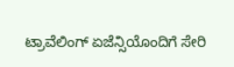ಟ್ರಾವೆಲಿಂಗ್ ಏಜೆನ್ಸಿಯೊಂದಿಗೆ ಸೇರಿ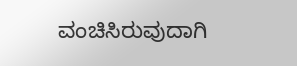ವಂಚಿಸಿರುವುದಾಗಿ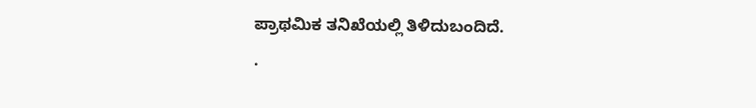ಪ್ರಾಥಮಿಕ ತನಿಖೆಯಲ್ಲಿ ತಿಳಿದುಬಂದಿದೆ.
.